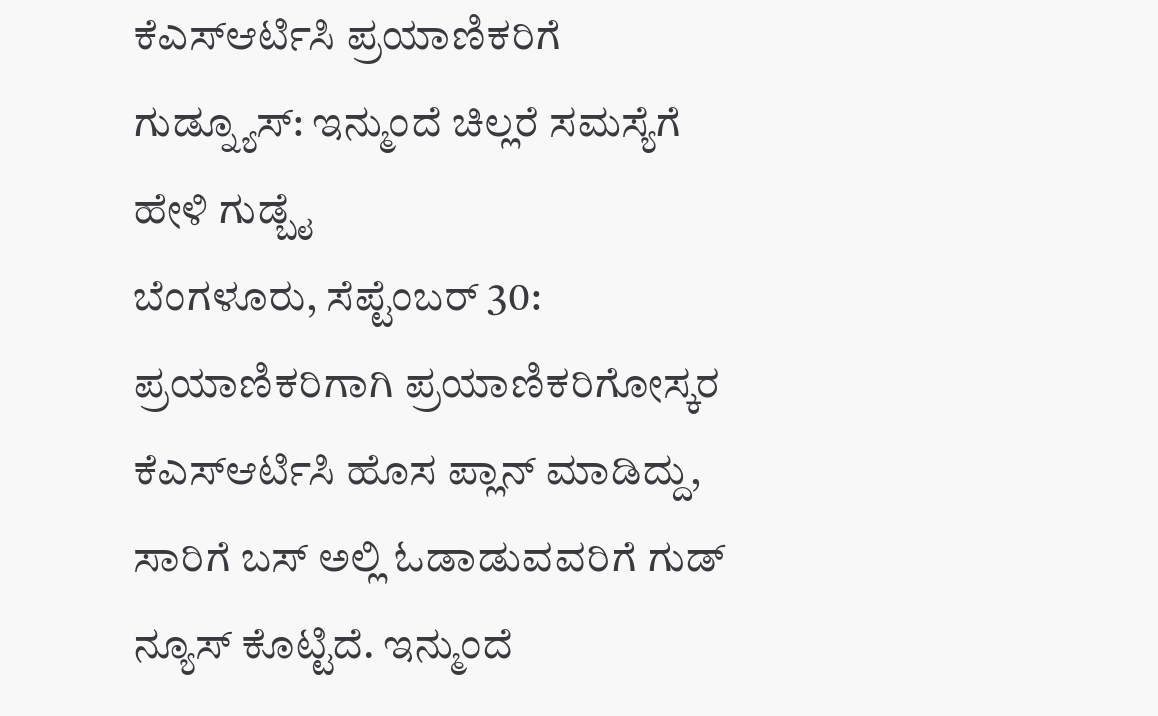ಕೆಎಸ್ಆರ್ಟಿಸಿ ಪ್ರಯಾಣಿಕರಿಗೆ ಗುಡ್ನ್ಯೂಸ್: ಇನ್ಮುಂದೆ ಚಿಲ್ಲರೆ ಸಮಸ್ಯೆಗೆ ಹೇಳಿ ಗುಡ್ಬೈ
ಬೆಂಗಳೂರು, ಸೆಪ್ಟೆಂಬರ್ 30: ಪ್ರಯಾಣಿಕರಿಗಾಗಿ ಪ್ರಯಾಣಿಕರಿಗೋಸ್ಕರ ಕೆಎಸ್ಆರ್ಟಿಸಿ ಹೊಸ ಪ್ಲಾನ್ ಮಾಡಿದ್ದು, ಸಾರಿಗೆ ಬಸ್ ಅಲ್ಲಿ ಓಡಾಡುವವರಿಗೆ ಗುಡ್ ನ್ಯೂಸ್ ಕೊಟ್ಟಿದೆ. ಇನ್ಮುಂದೆ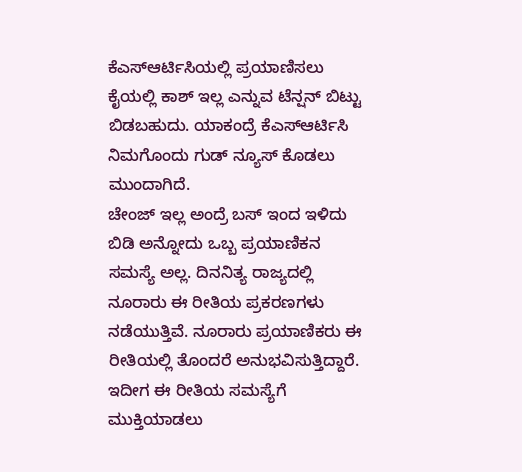ಕೆಎಸ್ಆರ್ಟಿಸಿಯಲ್ಲಿ ಪ್ರಯಾಣಿಸಲು ಕೈಯಲ್ಲಿ ಕಾಶ್ ಇಲ್ಲ ಎನ್ನುವ ಟೆನ್ಷನ್ ಬಿಟ್ಟು ಬಿಡಬಹುದು. ಯಾಕಂದ್ರೆ ಕೆಎಸ್ಆರ್ಟಿಸಿ ನಿಮಗೊಂದು ಗುಡ್ ನ್ಯೂಸ್ ಕೊಡಲು ಮುಂದಾಗಿದೆ.
ಚೇಂಜ್ ಇಲ್ಲ ಅಂದ್ರೆ ಬಸ್ ಇಂದ ಇಳಿದು ಬಿಡಿ ಅನ್ನೋದು ಒಬ್ಬ ಪ್ರಯಾಣಿಕನ ಸಮಸ್ಯೆ ಅಲ್ಲ. ದಿನನಿತ್ಯ ರಾಜ್ಯದಲ್ಲಿ ನೂರಾರು ಈ ರೀತಿಯ ಪ್ರಕರಣಗಳು ನಡೆಯುತ್ತಿವೆ. ನೂರಾರು ಪ್ರಯಾಣಿಕರು ಈ ರೀತಿಯಲ್ಲಿ ತೊಂದರೆ ಅನುಭವಿಸುತ್ತಿದ್ದಾರೆ. ಇದೀಗ ಈ ರೀತಿಯ ಸಮಸ್ಯೆಗೆ ಮುಕ್ತಿಯಾಡಲು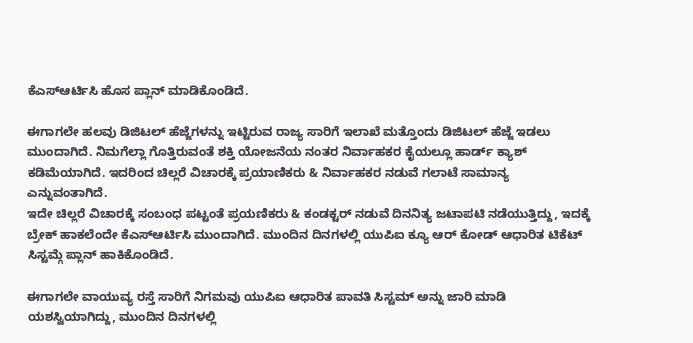ಕೆಎಸ್ಆರ್ಟಿಸಿ ಹೊಸ ಪ್ಲಾನ್ ಮಾಡಿಕೊಂಡಿದೆ.

ಈಗಾಗಲೇ ಹಲವು ಡಿಜಿಟಲ್ ಹೆಜ್ಜೆಗಳನ್ನು ಇಟ್ಟಿರುವ ರಾಜ್ಯ ಸಾರಿಗೆ ಇಲಾಖೆ ಮತ್ತೊಂದು ಡಿಜಿಟಲ್ ಹೆಜ್ಜೆ ಇಡಲು ಮುಂದಾಗಿದೆ. ನಿಮಗೆಲ್ಲಾ ಗೊತ್ತಿರುವಂತೆ ಶಕ್ತಿ ಯೋಜನೆಯ ನಂತರ ನಿರ್ವಾಹಕರ ಕೈಯಲ್ಲೂ ಹಾರ್ಡ್ ಕ್ಯಾಶ್ ಕಡಿಮೆಯಾಗಿದೆ. ಇದರಿಂದ ಚಿಲ್ಲರೆ ವಿಚಾರಕ್ಕೆ ಪ್ರಯಾಣಿಕರು & ನಿರ್ವಾಹಕರ ನಡುವೆ ಗಲಾಟೆ ಸಾಮಾನ್ಯ ಎನ್ನುವಂತಾಗಿದೆ.
ಇದೇ ಚಿಲ್ಲರೆ ವಿಚಾರಕ್ಕೆ ಸಂಬಂಧ ಪಟ್ಟಂತೆ ಪ್ರಯಣಿಕರು & ಕಂಡಕ್ಟರ್ ನಡುವೆ ದಿನನಿತ್ಯ ಜಟಾಪಟಿ ನಡೆಯುತ್ತಿದ್ದು, ಇದಕ್ಕೆ ಬ್ರೇಕ್ ಹಾಕಲೆಂದೇ ಕೆಎಸ್ಆರ್ಟಿಸಿ ಮುಂದಾಗಿದೆ. ಮುಂದಿನ ದಿನಗಳಲ್ಲಿ ಯುಪಿಐ ಕ್ಯೂ ಆರ್ ಕೋಡ್ ಆಧಾರಿತ ಟಿಕೆಟ್ ಸಿಸ್ಟಮ್ಗೆ ಪ್ಲಾನ್ ಹಾಕಿಕೊಂಡಿದೆ.

ಈಗಾಗಲೇ ವಾಯುವ್ಯ ರಸ್ತೆ ಸಾರಿಗೆ ನಿಗಮವು ಯುಪಿಐ ಆಧಾರಿತ ಪಾವತಿ ಸಿಸ್ಟಮ್ ಅನ್ನು ಜಾರಿ ಮಾಡಿ ಯಶಸ್ವಿಯಾಗಿದ್ದು, ಮುಂದಿನ ದಿನಗಳಲ್ಲಿ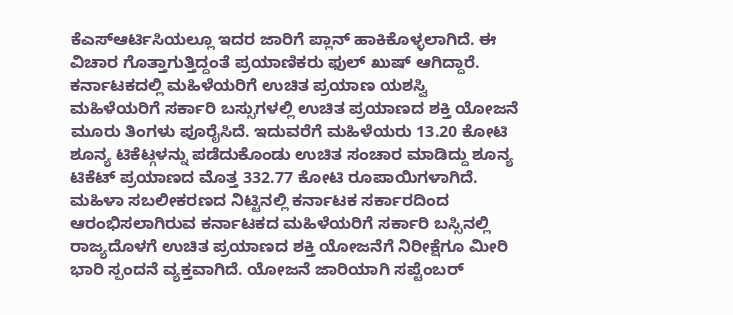ಕೆಎಸ್ಆರ್ಟಿಸಿಯಲ್ಲೂ ಇದರ ಜಾರಿಗೆ ಪ್ಲಾನ್ ಹಾಕಿಕೊಳ್ಳಲಾಗಿದೆ. ಈ ವಿಚಾರ ಗೊತ್ತಾಗುತ್ತಿದ್ದಂತೆ ಪ್ರಯಾಣಿಕರು ಫುಲ್ ಖುಷ್ ಆಗಿದ್ದಾರೆ.
ಕರ್ನಾಟಕದಲ್ಲಿ ಮಹಿಳೆಯರಿಗೆ ಉಚಿತ ಪ್ರಯಾಣ ಯಶಸ್ವಿ
ಮಹಿಳೆಯರಿಗೆ ಸರ್ಕಾರಿ ಬಸ್ಸುಗಳಲ್ಲಿ ಉಚಿತ ಪ್ರಯಾಣದ ಶಕ್ತಿ ಯೋಜನೆ ಮೂರು ತಿಂಗಳು ಪೂರೈಸಿದೆ. ಇದುವರೆಗೆ ಮಹಿಳೆಯರು 13.20 ಕೋಟಿ ಶೂನ್ಯ ಟಿಕೆಟ್ಗಳನ್ನು ಪಡೆದುಕೊಂಡು ಉಚಿತ ಸಂಚಾರ ಮಾಡಿದ್ದು ಶೂನ್ಯ ಟಿಕೆಟ್ ಪ್ರಯಾಣದ ಮೊತ್ತ 332.77 ಕೋಟಿ ರೂಪಾಯಿಗಳಾಗಿದೆ.
ಮಹಿಳಾ ಸಬಲೀಕರಣದ ನಿಟ್ಟಿನಲ್ಲಿ ಕರ್ನಾಟಕ ಸರ್ಕಾರದಿಂದ ಆರಂಭಿಸಲಾಗಿರುವ ಕರ್ನಾಟಕದ ಮಹಿಳೆಯರಿಗೆ ಸರ್ಕಾರಿ ಬಸ್ಸಿನಲ್ಲಿ ರಾಜ್ಯದೊಳಗೆ ಉಚಿತ ಪ್ರಯಾಣದ ಶಕ್ತಿ ಯೋಜನೆಗೆ ನಿರೀಕ್ಷೆಗೂ ಮೀರಿ ಭಾರಿ ಸ್ಪಂದನೆ ವ್ಯಕ್ತವಾಗಿದೆ. ಯೋಜನೆ ಜಾರಿಯಾಗಿ ಸಪ್ಟೆಂಬರ್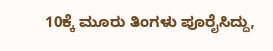10ಕ್ಕೆ ಮೂರು ತಿಂಗಳು ಪೂರೈಸಿದ್ದು,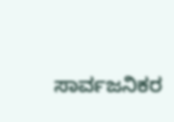ಸಾರ್ವಜನಿಕರ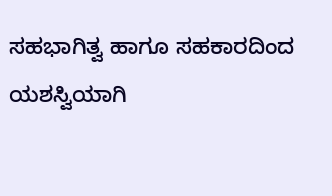ಸಹಭಾಗಿತ್ವ ಹಾಗೂ ಸಹಕಾರದಿಂದ ಯಶಸ್ವಿಯಾಗಿ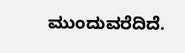ಮುಂದುವರೆದಿದೆ.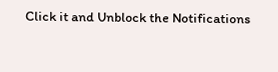Click it and Unblock the Notifications